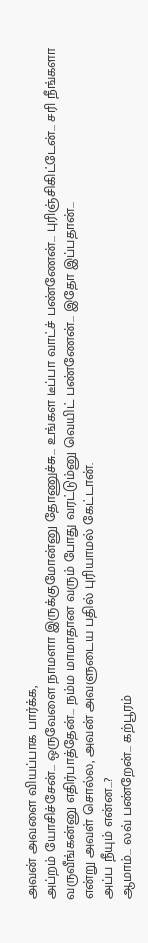அவன் அவளை வியப்பாக பார்க்க,
அப்றம் யோசிச்சேன்… ஒருவேளை நாமளா இருக்குமோன்னு தோணுச்சு… உங்கள டீப்பா வாட்ச் பண்ணேன்… புரிஞ்சிகிட்டேன்… சரி நீங்களா வருவீங்கன்னு எதிர்பாத்தேன்… நம்ம மாமாதான வரும் போது வரட்டும்னு வெயிட் பண்ணேன்… இதோ இப்பதான்…
என்று அவள் சொல்ல, அவன் அவளுடைய பதில் புரியாமல் கேட்டான்.
அப்ப நீயும் என்ன…?
ஆமாம்… லவ் பண்றேன்… கற்பூரம்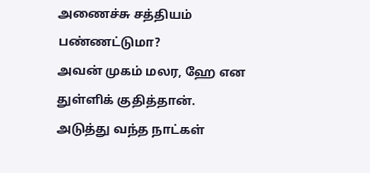அணைச்சு சத்தியம் பண்ணட்டுமா?
அவன் முகம் மலர, ஹே என துள்ளிக் குதித்தான்.
அடுத்து வந்த நாட்கள்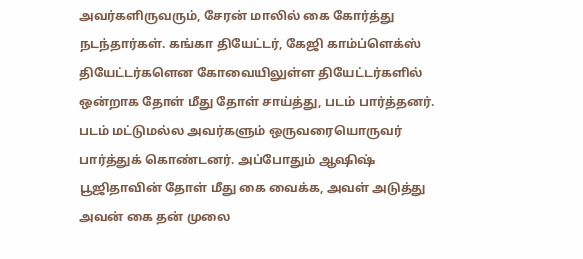அவர்களிருவரும், சேரன் மாலில் கை கோர்த்து நடந்தார்கள். கங்கா தியேட்டர், கேஜி காம்ப்ளெக்ஸ் தியேட்டர்களென கோவையிலுள்ள தியேட்டர்களில் ஒன்றாக தோள் மீது தோள் சாய்த்து, படம் பார்த்தனர். படம் மட்டுமல்ல அவர்களும் ஒருவரையொருவர் பார்த்துக் கொண்டனர். அப்போதும் ஆஷிஷ் பூஜிதாவின் தோள் மீது கை வைக்க, அவள் அடுத்து அவன் கை தன் முலை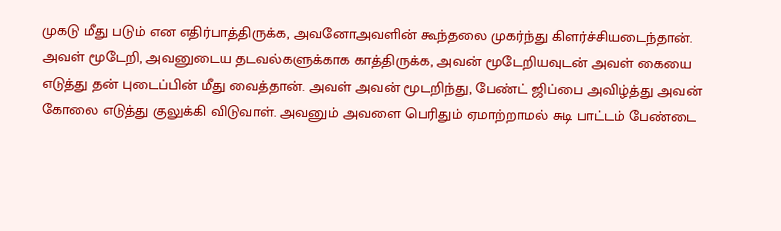முகடு மீது படும் என எதிர்பாத்திருக்க, அவனோஅவளின் கூந்தலை முகர்ந்து கிளர்ச்சியடைந்தான். அவள் மூடேறி, அவனுடைய தடவல்களுக்காக காத்திருக்க, அவன் மூடேறியவுடன் அவள் கையை எடுத்து தன் புடைப்பின் மீது வைத்தான். அவள் அவன் மூடறிந்து, பேண்ட் ஜிப்பை அவிழ்த்து அவன் கோலை எடுத்து குலுக்கி விடுவாள். அவனும் அவளை பெரிதும் ஏமாற்றாமல் சுடி பாட்டம் பேண்டை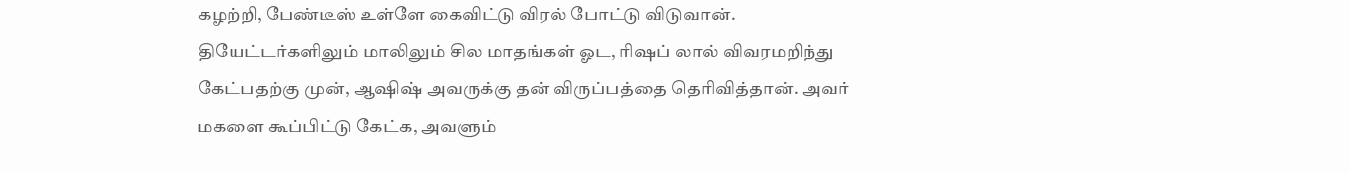கழற்றி, பேண்டீஸ் உள்ளே கைவிட்டு விரல் போட்டு விடுவான்.
தியேட்டர்களிலும் மாலிலும் சில மாதங்கள் ஓட, ரிஷப் லால் விவரமறிந்து கேட்பதற்கு முன், ஆஷிஷ் அவருக்கு தன் விருப்பத்தை தெரிவித்தான். அவர் மகளை கூப்பிட்டு கேட்க, அவளும்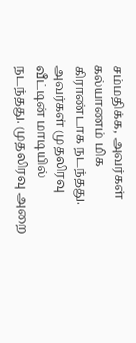சம்மதிக்க, அவர்கள் கல்யாணம் மிக கிராண்டாக நடந்தது.
அவர்கள் முதலிரவு வீட்டின் மாடியில் நடந்தது. முதலிரவு அறை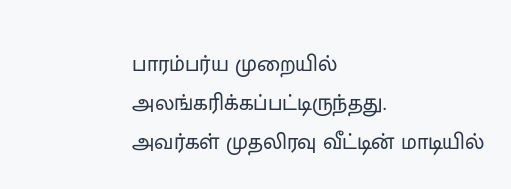பாரம்பர்ய முறையில் அலங்கரிக்கப்பட்டிருந்தது.
அவர்கள் முதலிரவு வீட்டின் மாடியில்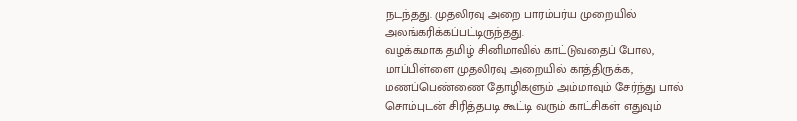நடந்தது. முதலிரவு அறை பாரம்பர்ய முறையில் அலங்கரிக்கப்பட்டிருந்தது.
வழக்கமாக தமிழ் சினிமாவில் காட்டுவதைப் போல, மாப்பிள்ளை முதலிரவு அறையில் காத்திருக்க, மணப்பெண்ணை தோழிகளும் அம்மாவும் சேர்ந்து பால் சொம்புடன் சிரித்தபடி கூட்டி வரும் காட்சிகள் எதுவும்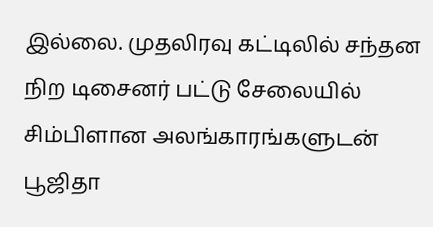இல்லை. முதலிரவு கட்டிலில் சந்தன நிற டிசைனர் பட்டு சேலையில் சிம்பிளான அலங்காரங்களுடன் பூஜிதா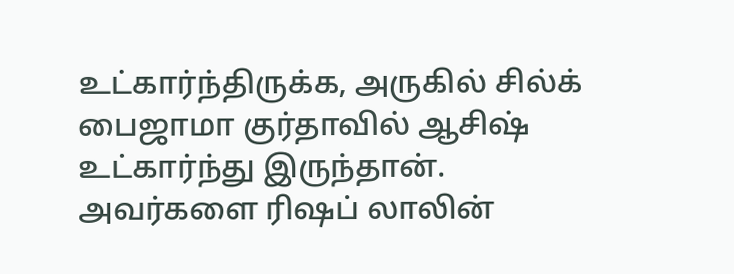உட்கார்ந்திருக்க, அருகில் சில்க் பைஜாமா குர்தாவில் ஆசிஷ் உட்கார்ந்து இருந்தான். அவர்களை ரிஷப் லாலின்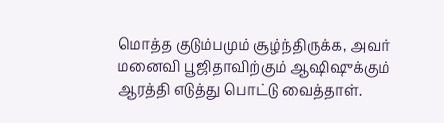மொத்த குடும்பமும் சூழ்ந்திருக்க, அவர் மனைவி பூஜிதாவிற்கும் ஆஷிஷுக்கும் ஆரத்தி எடுத்து பொட்டு வைத்தாள்.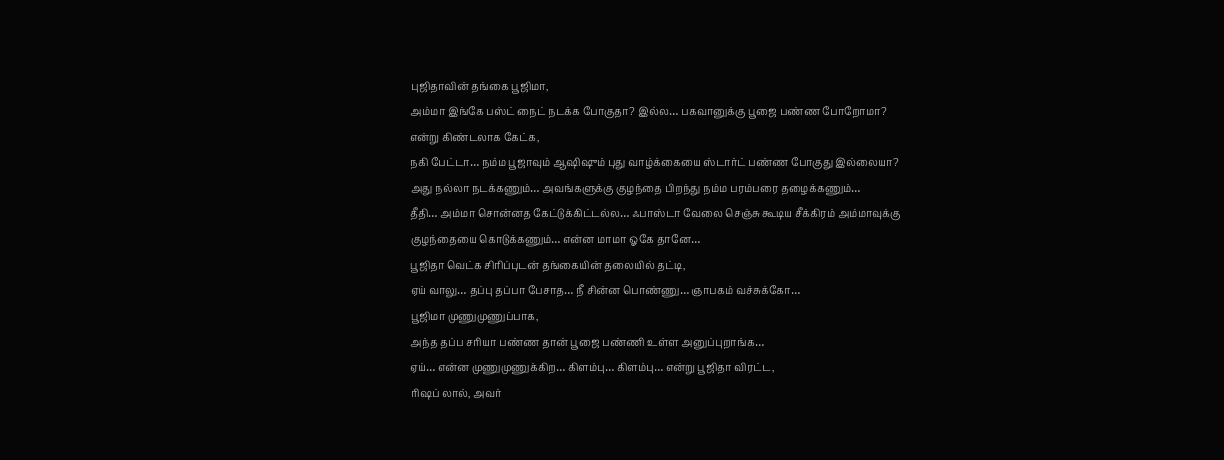புஜிதாவின் தங்கை பூஜிமா,
அம்மா இங்கே பஸ்ட் நைட் நடக்க போகுதா? இல்ல… பகவானுக்கு பூஜை பண்ண போறோமா? என்று கிண்டலாக கேட்க,
நகி பேட்டா… நம்ம பூஜாவும் ஆஷிஷும் புது வாழ்க்கையை ஸ்டார்ட் பண்ண போகுது இல்லையா? அது நல்லா நடக்கணும்… அவங்களுக்கு குழந்தை பிறந்து நம்ம பரம்பரை தழைக்கணும்…
தீதி… அம்மா சொன்னத கேட்டுக்கிட்டல்ல… ஃபாஸ்டா வேலை செஞ்சு கூடிய சீக்கிரம் அம்மாவுக்கு குழந்தையை கொடுக்கணும்… என்ன மாமா ஓகே தானே…
பூஜிதா வெட்க சிரிப்புடன் தங்கையின் தலையில் தட்டி,
ஏய் வாலு… தப்பு தப்பா பேசாத… நீ சின்ன பொண்ணு… ஞாபகம் வச்சுக்கோ…
பூஜிமா முணுமுணுப்பாக,
அந்த தப்ப சரியா பண்ண தான் பூஜை பண்ணி உள்ள அனுப்புறாங்க…
ஏய்… என்ன முணுமுணுக்கிற… கிளம்பு… கிளம்பு… என்று பூஜிதா விரட்ட,
ரிஷப் லால், அவர்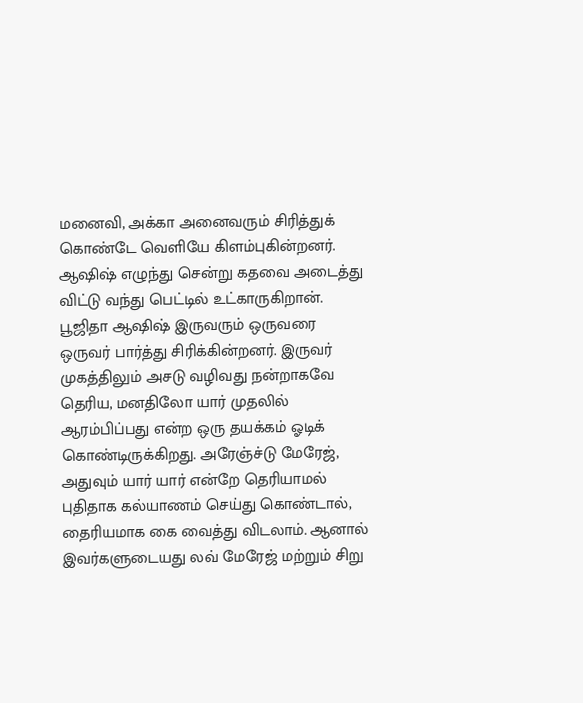மனைவி, அக்கா அனைவரும் சிரித்துக் கொண்டே வெளியே கிளம்புகின்றனர்.
ஆஷிஷ் எழுந்து சென்று கதவை அடைத்து விட்டு வந்து பெட்டில் உட்காருகிறான்.
பூஜிதா ஆஷிஷ் இருவரும் ஒருவரை ஒருவர் பார்த்து சிரிக்கின்றனர். இருவர் முகத்திலும் அசடு வழிவது நன்றாகவே தெரிய, மனதிலோ யார் முதலில் ஆரம்பிப்பது என்ற ஒரு தயக்கம் ஓடிக் கொண்டிருக்கிறது. அரேஞ்ச்டு மேரேஜ், அதுவும் யார் யார் என்றே தெரியாமல் புதிதாக கல்யாணம் செய்து கொண்டால், தைரியமாக கை வைத்து விடலாம். ஆனால் இவர்களுடையது லவ் மேரேஜ் மற்றும் சிறு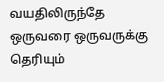வயதிலிருந்தே ஒருவரை ஒருவருக்கு தெரியும்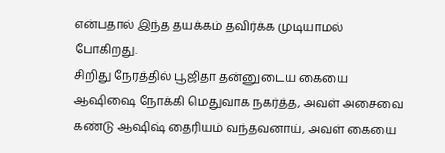என்பதால் இந்த தயக்கம் தவிர்க்க முடியாமல் போகிறது.
சிறிது நேரத்தில் பூஜிதா தன்னுடைய கையை ஆஷிஷை நோக்கி மெதுவாக நகர்த்த, அவள் அசைவை கண்டு ஆஷிஷ் தைரியம் வந்தவனாய், அவள் கையை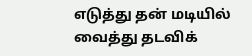எடுத்து தன் மடியில் வைத்து தடவிக்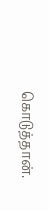கொடுத்தான்.